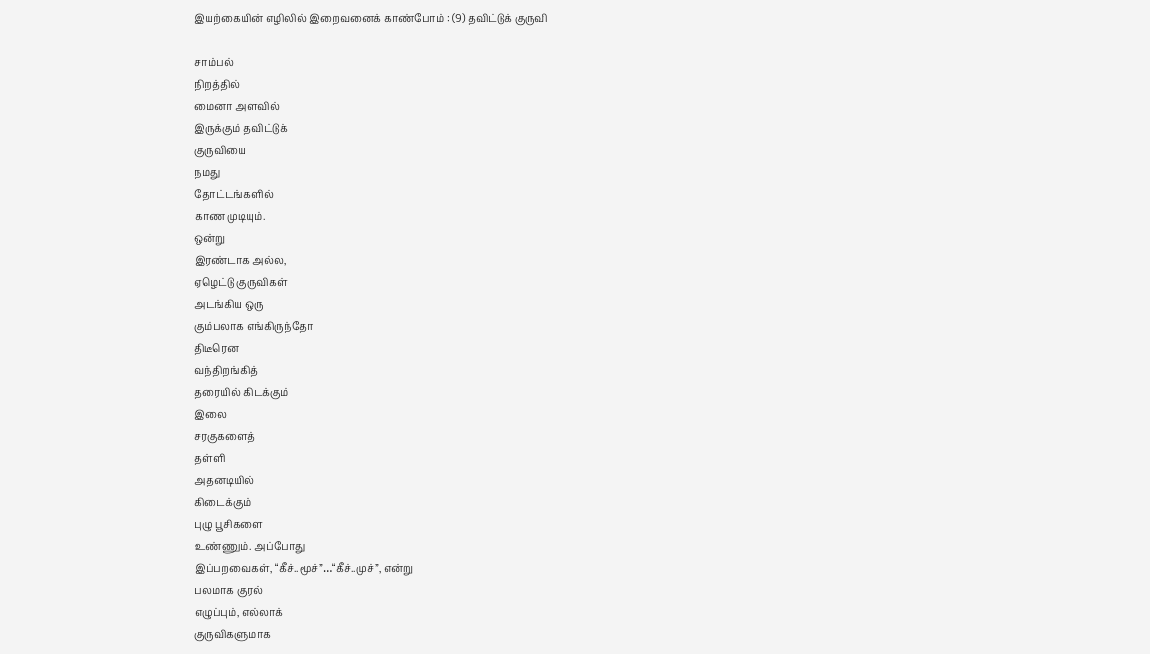இயற்கையின் எழிலில் இறைவனைக் காண்போம் : (9) தவிட்டுக் குருவி

சாம்பல்
நிறத்தில்
மைனா அளவில்
இருக்கும் தவிட்டுக்
குருவியை
நமது
தோட்டங்களில்
காண முடியும்.
ஒன்று
இரண்டாக அல்ல,
ஏழெட்டு குருவிகள்
அடங்கிய ஒரு
கும்பலாக எங்கிருந்தோ
திடீரென
வந்திறங்கித்
தரையில் கிடக்கும்
இலை
சரகுகளைத்
தள்ளி
அதனடியில்
கிடைக்கும்
புழு பூசிகளை
உண்ணும். அப்போது
இப்பறவைகள், “கீச்..மூச்”…“கீச்..முச்”, என்று
பலமாக குரல்
எழுப்பும், எல்லாக்
குருவிகளுமாக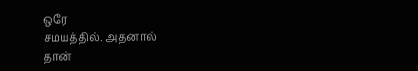ஒரே
சமயத்தில். அதனால்
தான்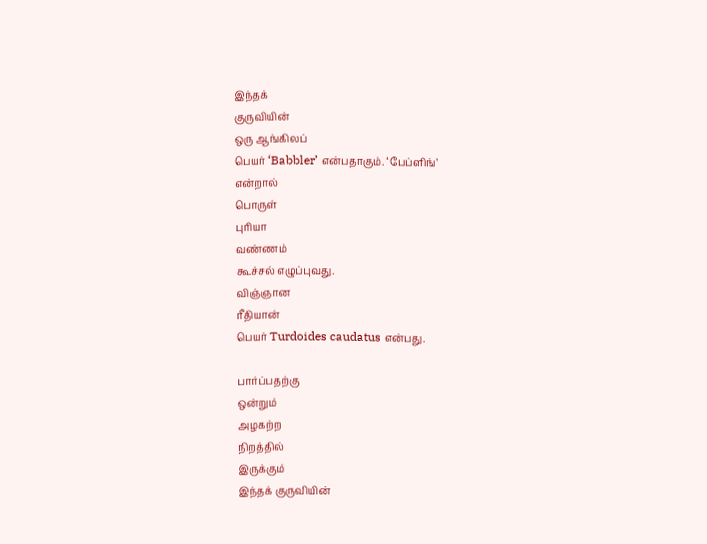இந்தக்
குருவியின்
ஒரு ஆங்கிலப்
பெயர் ‘Babbler’ என்பதாகும். ‘பேப்ளிங்’
என்றால்
பொருள்
புரியா
வண்ணம்
கூச்சல் எழுப்புவது.
விஞ்ஞான
ரீதியான்
பெயர் Turdoides caudatus என்பது.

பார்ப்பதற்கு
ஒன்றும்
அழகற்ற
நிறத்தில்
இருக்கும்
இந்தக் குருவியின்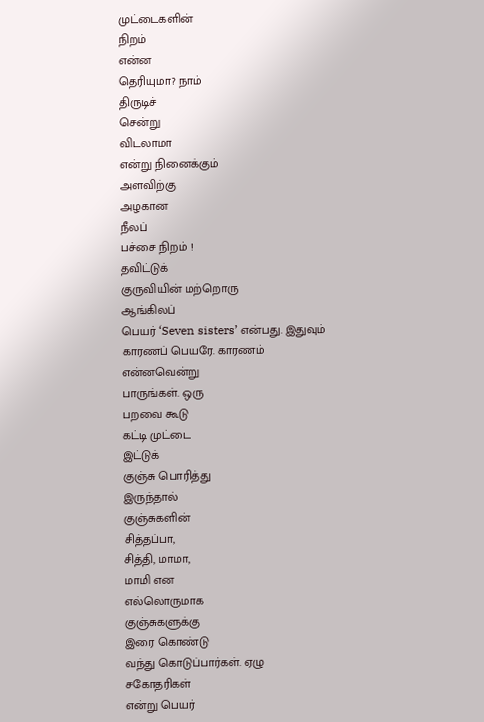முட்டைகளின்
நிறம்
என்ன
தெரியுமா? நாம்
திருடிச்
சென்று
விடலாமா
என்று நினைக்கும்
அளவிற்கு
அழகான
நீலப்
பச்சை நிறம் !
தவிட்டுக்
குருவியின் மற்றொரு
ஆங்கிலப்
பெயர் ‘Seven sisters’ என்பது. இதுவும்
காரணப் பெயரே. காரணம்
என்னவென்று
பாருங்கள். ஒரு
பறவை கூடு
கட்டி முட்டை
இட்டுக்
குஞ்சு பொரித்து
இருந்தால்
குஞ்சுகளின்
சித்தப்பா,
சித்தி, மாமா,
மாமி என
எல்லொருமாக
குஞ்சுகளுக்கு
இரை கொண்டு
வந்து கொடுப்பார்கள். ஏழு
சகோதரிகள்
என்று பெயர்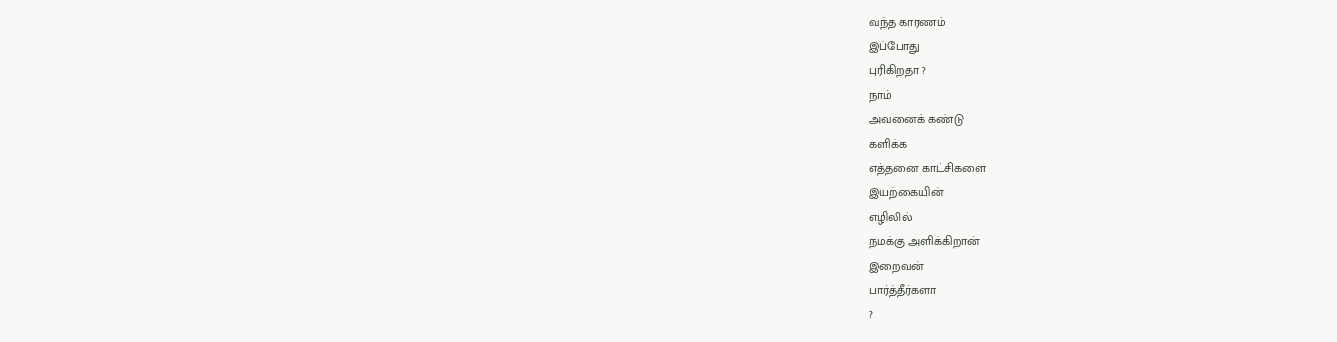வந்த காரணம்
இப்போது
புரிகிறதா ?
நாம்
அவனைக் கண்டு
களிக்க
எத்தனை காட்சிகளை
இயற்கையின்
எழிலில்
நமக்கு அளிக்கிறான்
இறைவன்
பார்த்தீர்களா
?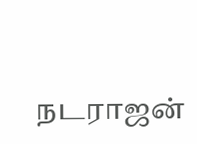நடராஜன்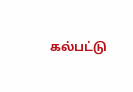கல்பட்டு